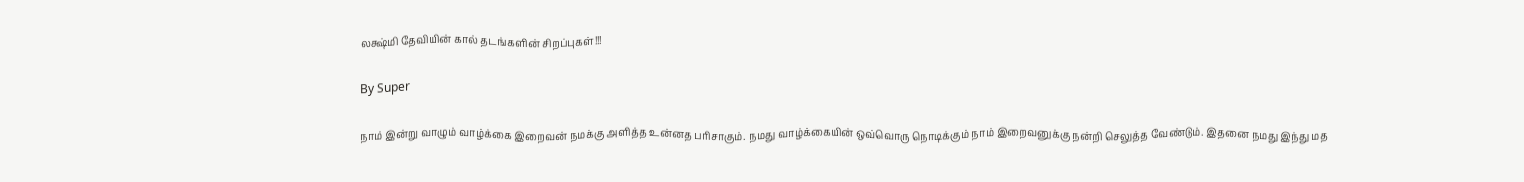லக்ஷ்மி தேவியின் கால் தடங்களின் சிறப்புகள்!!!

By Super

நாம் இன்று வாழும் வாழ்க்கை இறைவன் நமக்கு அளித்த உன்னத பரிசாகும். நமது வாழ்க்கையின் ஒவ்வொரு நொடிக்கும் நாம் இறைவனுக்கு நன்றி செலுத்த வேண்டும். இதனை நமது இந்து மத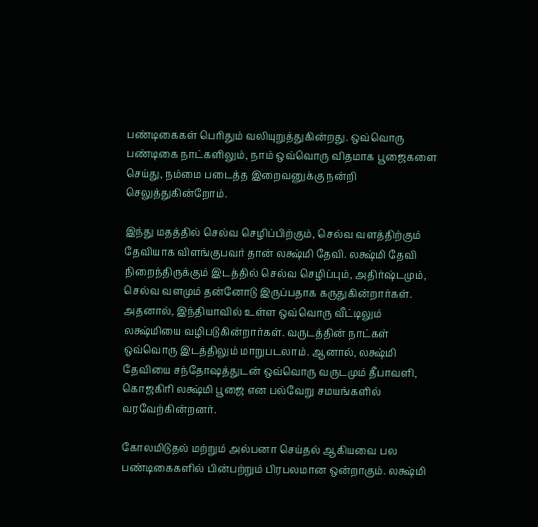பண்டிகைகள் பெரிதும் வலியுறுத்துகின்றது. ஒவ்வொரு பண்டிகை நாட்களிலும், நாம் ஒவ்வொரு விதமாக பூஜைகளை செய்து, நம்மை படைத்த இறைவனுக்கு நன்றி செலுத்துகின்றோம்.

இந்து மதத்தில் செல்வ செழிப்பிற்கும், செல்வ வளத்திற்கும் தேவியாக விளங்குபவர் தான் லக்ஷ்மி தேவி. லக்ஷ்மி தேவி நிறைந்திருக்கும் இடத்தில் செல்வ செழிப்பும், அதிர்ஷ்டமும், செல்வ வளமும் தன்னோடு இருப்பதாக கருதுகின்றார்கள். அதனால், இந்தியாவில் உள்ள ஒவ்வொரு வீட்டிலும் லக்ஷ்மியை வழிபடுகின்றார்கள். வருடத்தின் நாட்கள் ஒவ்வொரு இடத்திலும் மாறுபடலாம். ஆனால், லக்ஷ்மி தேவியை சந்தோஷத்துடன் ஒவ்வொரு வருடமும் தீபாவளி, கொஜகிரி லக்ஷ்மி பூஜை என பல்வேறு சமயங்களில் வரவேற்கின்றனர்.

கோலமிடுதல் மற்றும் அல்பனா செய்தல் ஆகியவை பல பண்டிகைகளில் பின்பற்றும் பிரபலமான ஒன்றாகும். லக்ஷ்மி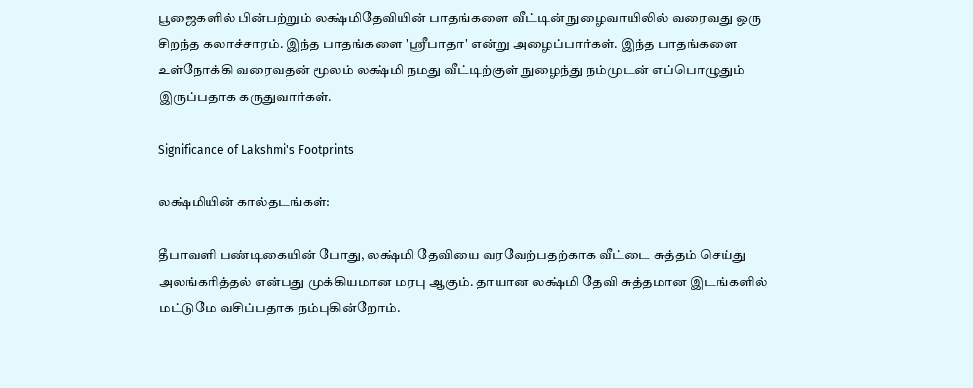பூஜைகளில் பின்பற்றும் லக்ஷ்மிதேவியின் பாதங்களை வீட்டின் நுழைவாயிலில் வரைவது ஒரு சிறந்த கலாச்சாரம். இந்த பாதங்களை 'ஸ்ரீபாதா' என்று அழைப்பார்கள். இந்த பாதங்களை உள்நோக்கி வரைவதன் மூலம் லக்ஷ்மி நமது வீட்டிற்குள் நுழைந்து நம்முடன் எப்பொழுதும் இருப்பதாக கருதுவார்கள்.

Significance of Lakshmi's Footprints

லக்ஷ்மியின் கால்தடங்கள்:

தீபாவளி பண்டிகையின் போது, லக்ஷ்மி தேவியை வரவேற்பதற்காக வீட்டை சுத்தம் செய்து அலங்கரித்தல் என்பது முக்கியமான மரபு ஆகும். தாயான லக்ஷ்மி தேவி சுத்தமான இடங்களில் மட்டுமே வசிப்பதாக நம்புகின்றோம்.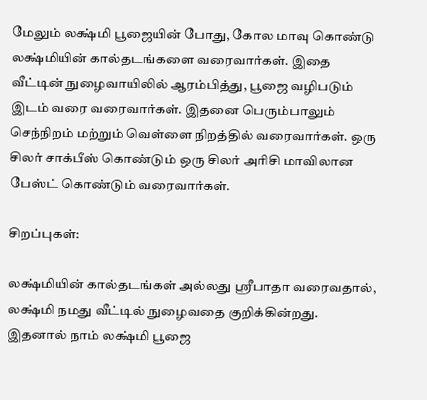மேலும் லக்ஷ்மி பூஜையின் போது, கோல மாவு கொண்டு லக்ஷ்மியின் கால்தடங்களை வரைவார்கள். இதை வீட்டின் நுழைவாயிலில் ஆரம்பித்து, பூஜை வழிபடும் இடம் வரை வரைவார்கள். இதனை பெரும்பாலும் செந்நிறம் மற்றும் வெள்ளை நிறத்தில் வரைவார்கள். ஒரு சிலர் சாக்பீஸ் கொண்டும் ஒரு சிலர் அரிசி மாவிலான பேஸ்ட் கொண்டும் வரைவார்கள்.

சிறப்புகள்:

லக்ஷ்மியின் கால்தடங்கள் அல்லது ஸ்ரீபாதா வரைவதால், லக்ஷ்மி நமது வீட்டில் நுழைவதை குறிக்கின்றது. இதனால் நாம் லக்ஷ்மி பூஜை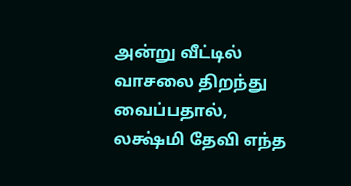அன்று வீட்டில் வாசலை திறந்து வைப்பதால், லக்ஷ்மி தேவி எந்த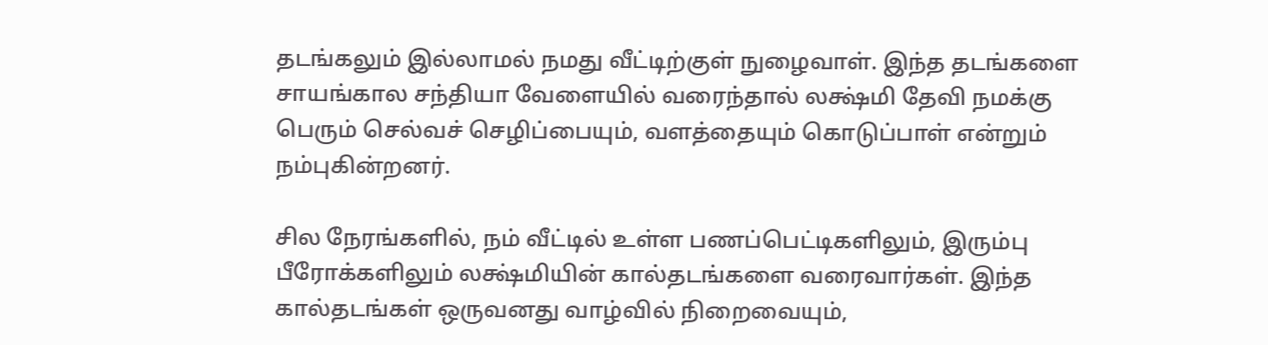தடங்கலும் இல்லாமல் நமது வீட்டிற்குள் நுழைவாள். இந்த தடங்களை சாயங்கால சந்தியா வேளையில் வரைந்தால் லக்ஷ்மி தேவி நமக்கு பெரும் செல்வச் செழிப்பையும், வளத்தையும் கொடுப்பாள் என்றும் நம்புகின்றனர்.

சில நேரங்களில், நம் வீட்டில் உள்ள பணப்பெட்டிகளிலும், இரும்பு பீரோக்களிலும் லக்ஷ்மியின் கால்தடங்களை வரைவார்கள். இந்த கால்தடங்கள் ஒருவனது வாழ்வில் நிறைவையும்,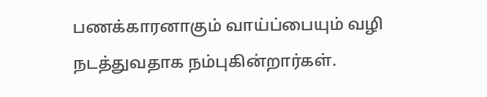பணக்காரனாகும் வாய்ப்பையும் வழி நடத்துவதாக நம்புகின்றார்கள்.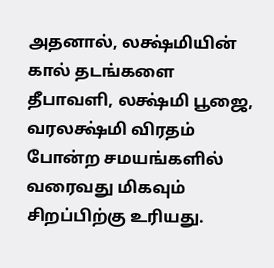அதனால், லக்ஷ்மியின் கால் தடங்களை தீபாவளி, லக்ஷ்மி பூஜை, வரலக்ஷ்மி விரதம் போன்ற சமயங்களில் வரைவது மிகவும் சிறப்பிற்கு உரியது.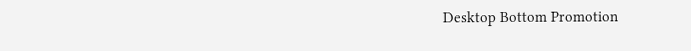Desktop Bottom Promotion